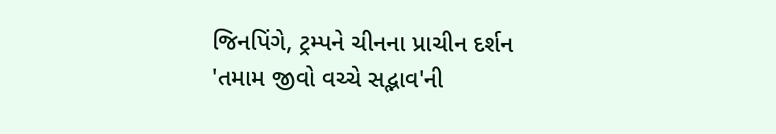જિનપિંગે, ટ્રમ્પને ચીનના પ્રાચીન દર્શન 'તમામ જીવો વચ્ચે સદ્ભાવ'ની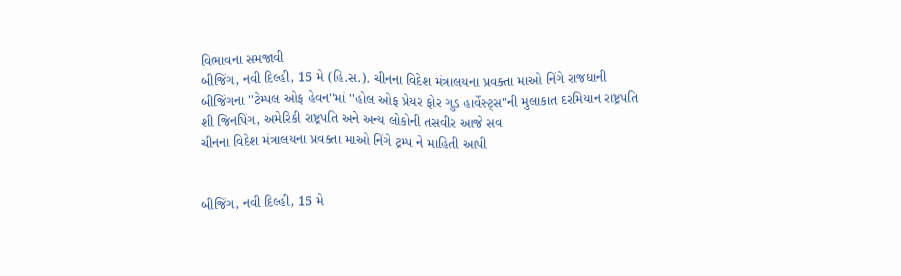વિભાવના સમજાવી
બીજિંગ, નવી દિલ્હી, 15 મે (હિ.સ.). ચીનના વિદેશ મંત્રાલયના પ્રવક્તા માઓ નિંગે રાજધાની બીજિંગના ''ટેમ્પલ ઓફ હેવન''માં ''હોલ ઓફ પ્રેયર ફોર ગુડ હાર્વેસ્ટ્સ''ની મુલાકાત દરમિયાન રાષ્ટ્રપતિ શી જિનપિંગ, અમેરિકી રાષ્ટ્રપતિ અને અન્ય લોકોની તસવીર આજે સવ
ચીનના વિદેશ મંત્રાલયના પ્રવક્તા માઓ નિંગે ટ્રમ્પ ને માહિતી આપી


બીજિંગ, નવી દિલ્હી, 15 મે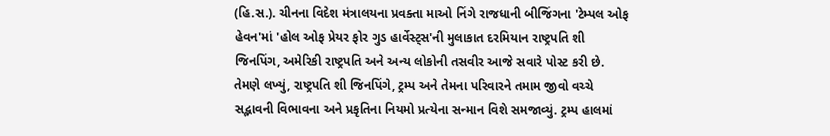(હિ.સ.). ચીનના વિદેશ મંત્રાલયના પ્રવક્તા માઓ નિંગે રાજધાની બીજિંગના 'ટેમ્પલ ઓફ હેવન'માં 'હોલ ઓફ પ્રેયર ફોર ગુડ હાર્વેસ્ટ્સ'ની મુલાકાત દરમિયાન રાષ્ટ્રપતિ શી જિનપિંગ, અમેરિકી રાષ્ટ્રપતિ અને અન્ય લોકોની તસવીર આજે સવારે પોસ્ટ કરી છે. તેમણે લખ્યું, રાષ્ટ્રપતિ શી જિનપિંગે, ટ્રમ્પ અને તેમના પરિવારને તમામ જીવો વચ્ચે સદ્ભાવની વિભાવના અને પ્રકૃતિના નિયમો પ્રત્યેના સન્માન વિશે સમજાવ્યું. ટ્રમ્પ હાલમાં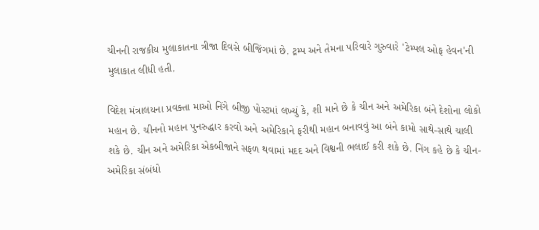ચીનની રાજકીય મુલાકાતના ત્રીજા દિવસે બીજિંગમાં છે. ટ્રમ્પ અને તેમના પરિવારે ગુરુવારે 'ટેમ્પલ ઓફ હેવન'ની મુલાકાત લીધી હતી.

વિદેશ મંત્રાલયના પ્રવક્તા માઓ નિંગે બીજી પોસ્ટમાં લખ્યું કે, શી માને છે કે ચીન અને અમેરિકા બંને દેશોના લોકો મહાન છે. ચીનનો મહાન પુનરુદ્ધાર કરવો અને અમેરિકાને ફરીથી મહાન બનાવવું આ બંને કામો સાથે-સાથે ચાલી શકે છે. ચીન અને અમેરિકા એકબીજાને સફળ થવામાં મદદ અને વિશ્વની ભલાઈ કરી શકે છે. નિંગ કહે છે કે ચીન-અમેરિકા સંબંધો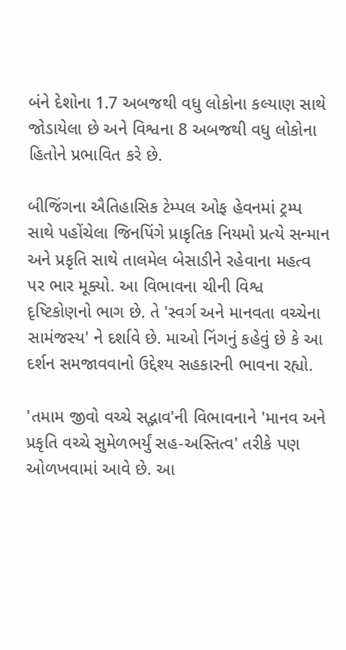બંને દેશોના 1.7 અબજથી વધુ લોકોના કલ્યાણ સાથે જોડાયેલા છે અને વિશ્વના 8 અબજથી વધુ લોકોના હિતોને પ્રભાવિત કરે છે.

બીજિંગના ઐતિહાસિક ટેમ્પલ ઓફ હેવનમાં ટ્રમ્પ સાથે પહોંચેલા જિનપિંગે પ્રાકૃતિક નિયમો પ્રત્યે સન્માન અને પ્રકૃતિ સાથે તાલમેલ બેસાડીને રહેવાના મહત્વ પર ભાર મૂક્યો. આ વિભાવના ચીની વિશ્વ દૃષ્ટિકોણનો ભાગ છે. તે 'સ્વર્ગ અને માનવતા વચ્ચેના સામંજસ્ય' ને દર્શાવે છે. માઓ નિંગનું કહેવું છે કે આ દર્શન સમજાવવાનો ઉદ્દેશ્ય સહકારની ભાવના રહ્યો.

'તમામ જીવો વચ્ચે સદ્ભાવ'ની વિભાવનાને 'માનવ અને પ્રકૃતિ વચ્ચે સુમેળભર્યું સહ-અસ્તિત્વ' તરીકે પણ ઓળખવામાં આવે છે. આ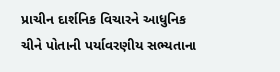પ્રાચીન દાર્શનિક વિચારને આધુનિક ચીને પોતાની પર્યાવરણીય સભ્યતાના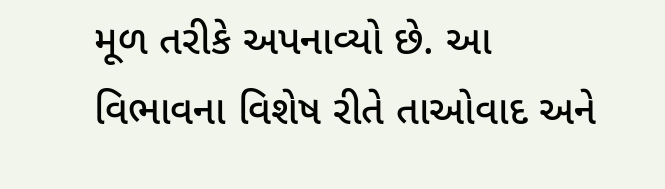મૂળ તરીકે અપનાવ્યો છે. આ વિભાવના વિશેષ રીતે તાઓવાદ અને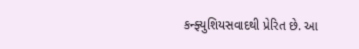કન્ફ્યુશિયસવાદથી પ્રેરિત છે. આ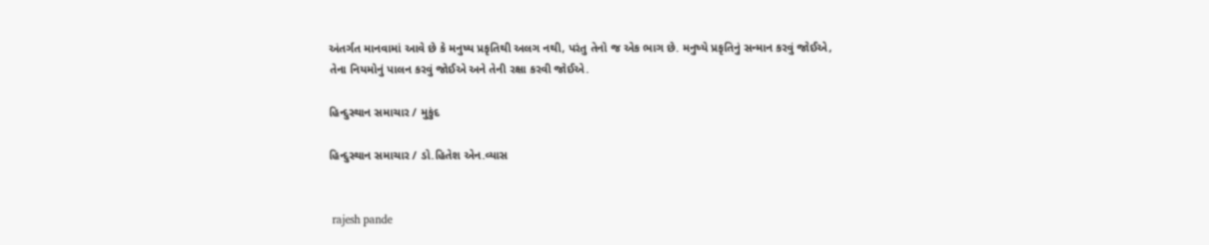અંતર્ગત માનવામાં આવે છે કે મનુષ્ય પ્રકૃતિથી અલગ નથી, પરંતુ તેનો જ એક ભાગ છે. મનુષ્યે પ્રકૃતિનું સન્માન કરવું જોઈએ, તેના નિયમોનું પાલન કરવું જોઈએ અને તેની રક્ષા કરવી જોઈએ.

હિન્દુસ્થાન સમાચાર / મુકુંદ

હિન્દુસ્થાન સમાચાર / ડો.હિતેશ એન.વ્યાસ


 rajesh pande